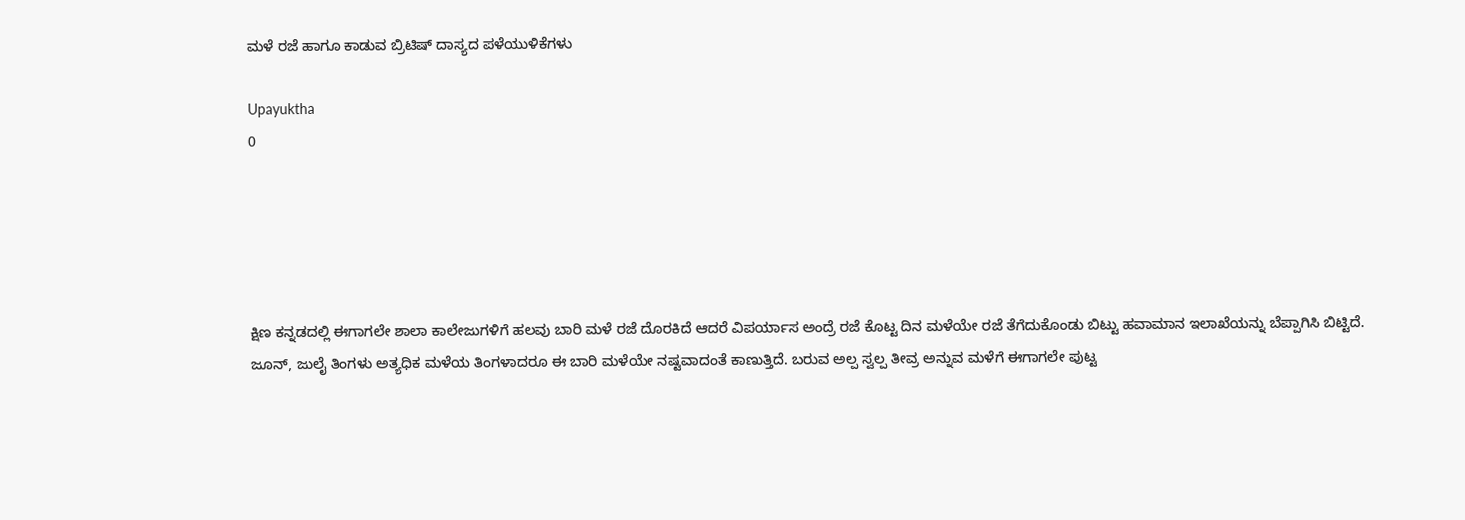ಮಳೆ ರಜೆ ಹಾಗೂ ಕಾಡುವ ಬ್ರಿಟಿಷ್ ದಾಸ್ಯದ ಪಳೆಯುಳಿಕೆಗಳು

Upayuktha
0





ಕ್ಷಿಣ ಕನ್ನಡದಲ್ಲಿ ಈಗಾಗಲೇ ಶಾಲಾ ಕಾಲೇಜುಗಳಿಗೆ ಹಲವು ಬಾರಿ ಮಳೆ ರಜೆ ದೊರಕಿದೆ ಆದರೆ ವಿಪರ್ಯಾಸ ಅಂದ್ರೆ ರಜೆ ಕೊಟ್ಟ ದಿನ ಮಳೆಯೇ ರಜೆ ತೆಗೆದುಕೊಂಡು ಬಿಟ್ಟು ಹವಾಮಾನ ಇಲಾಖೆಯನ್ನು ಬೆಪ್ಪಾಗಿಸಿ ಬಿಟ್ಟಿದೆ. ಜೂನ್, ಜುಲೈ ತಿಂಗಳು ಅತ್ಯಧಿಕ ಮಳೆಯ ತಿಂಗಳಾದರೂ ಈ ಬಾರಿ ಮಳೆಯೇ ನಷ್ಟವಾದಂತೆ ಕಾಣುತ್ತಿದೆ. ಬರುವ ಅಲ್ಪ ಸ್ವಲ್ಪ ತೀವ್ರ ಅನ್ನುವ ಮಳೆಗೆ ಈಗಾಗಲೇ ಪುಟ್ಟ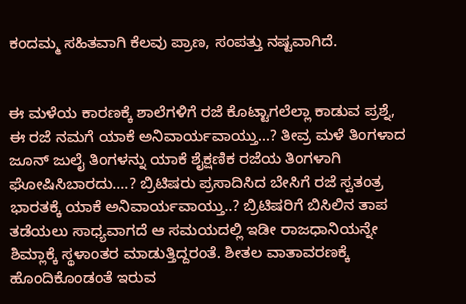ಕಂದಮ್ಮ ಸಹಿತವಾಗಿ ಕೆಲವು ಪ್ರಾಣ, ಸಂಪತ್ತು ನಷ್ಟವಾಗಿದೆ.


ಈ ಮಳೆಯ ಕಾರಣಕ್ಕೆ ಶಾಲೆಗಳಿಗೆ ರಜೆ ಕೊಟ್ಟಾಗಲೆಲ್ಲಾ ಕಾಡುವ ಪ್ರಶ್ನೆ, ಈ ರಜೆ ನಮಗೆ ಯಾಕೆ ಅನಿವಾರ್ಯವಾಯ್ತು...? ತೀವ್ರ ಮಳೆ ತಿಂಗಳಾದ ಜೂನ್ ಜುಲೈ ತಿಂಗಳನ್ನು ಯಾಕೆ ಶೈಕ್ಷಣಿಕ ರಜೆಯ ತಿಂಗಳಾಗಿ ಘೋಷಿಸಿಬಾರದು....? ಬ್ರಿಟಿಷರು ಪ್ರಸಾದಿಸಿದ ಬೇಸಿಗೆ ರಜೆ ಸ್ವತಂತ್ರ ಭಾರತಕ್ಕೆ ಯಾಕೆ ಅನಿವಾರ್ಯವಾಯ್ತು..? ಬ್ರಿಟಿಷರಿಗೆ ಬಿಸಿಲಿನ ತಾಪ ತಡೆಯಲು ಸಾಧ್ಯವಾಗದೆ ಆ ಸಮಯದಲ್ಲಿ ಇಡೀ ರಾಜಧಾನಿಯನ್ನೇ ಶಿಮ್ಲಾಕ್ಕೆ ಸ್ಥಳಾಂತರ ಮಾಡುತ್ತಿದ್ದರಂತೆ. ಶೀತಲ ವಾತಾವರಣಕ್ಕೆ ಹೊಂದಿಕೊಂಡಂತೆ ಇರುವ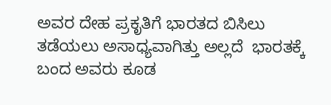ಅವರ ದೇಹ ಪ್ರಕೃತಿಗೆ ಭಾರತದ ಬಿಸಿಲು ತಡೆಯಲು ಅಸಾಧ್ಯವಾಗಿತ್ತು ಅಲ್ಲದೆ  ಭಾರತಕ್ಕೆ ಬಂದ ಅವರು ಕೂಡ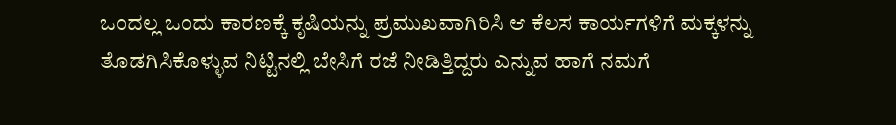ಒಂದಲ್ಲ ಒಂದು ಕಾರಣಕ್ಕೆ ಕೃಷಿಯನ್ನು ಪ್ರಮುಖವಾಗಿರಿಸಿ ಆ ಕೆಲಸ ಕಾರ್ಯಗಳಿಗೆ ಮಕ್ಕಳನ್ನು ತೊಡಗಿಸಿಕೊಳ್ಳುವ ನಿಟ್ಟಿನಲ್ಲಿ ಬೇಸಿಗೆ ರಜೆ ನೀಡಿತ್ತಿದ್ದರು ಎನ್ನುವ ಹಾಗೆ ನಮಗೆ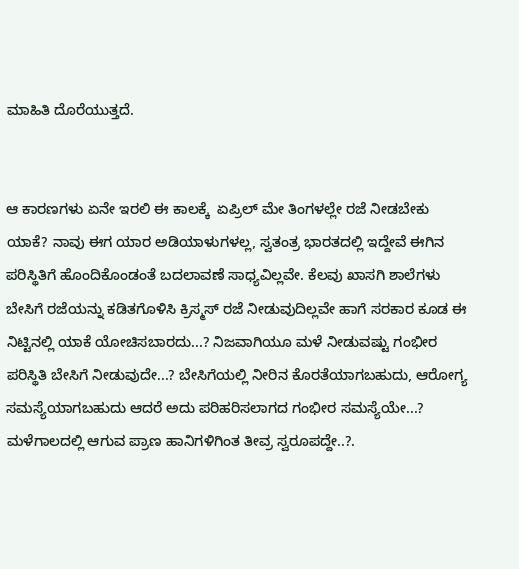ಮಾಹಿತಿ ದೊರೆಯುತ್ತದೆ.


ಆ ಕಾರಣಗಳು ಏನೇ ಇರಲಿ ಈ ಕಾಲಕ್ಕೆ  ಏಪ್ರಿಲ್ ಮೇ ತಿಂಗಳಲ್ಲೇ ರಜೆ ನೀಡಬೇಕು ಯಾಕೆ? ನಾವು ಈಗ ಯಾರ ಅಡಿಯಾಳುಗಳಲ್ಲ, ಸ್ವತಂತ್ರ ಭಾರತದಲ್ಲಿ ಇದ್ದೇವೆ ಈಗಿನ ಪರಿಸ್ಥಿತಿಗೆ ಹೊಂದಿಕೊಂಡಂತೆ ಬದಲಾವಣೆ ಸಾಧ್ಯವಿಲ್ಲವೇ. ಕೆಲವು ಖಾಸಗಿ ಶಾಲೆಗಳು ಬೇಸಿಗೆ ರಜೆಯನ್ನು ಕಡಿತಗೊಳಿಸಿ ಕ್ರಿಸ್ಮಸ್ ರಜೆ ನೀಡುವುದಿಲ್ಲವೇ ಹಾಗೆ ಸರಕಾರ ಕೂಡ ಈ ನಿಟ್ಟಿನಲ್ಲಿ ಯಾಕೆ ಯೋಚಿಸಬಾರದು...? ನಿಜವಾಗಿಯೂ ಮಳೆ ನೀಡುವಷ್ಟು ಗಂಭೀರ ಪರಿಸ್ಥಿತಿ ಬೇಸಿಗೆ ನೀಡುವುದೇ...? ಬೇಸಿಗೆಯಲ್ಲಿ ನೀರಿನ ಕೊರತೆಯಾಗಬಹುದು, ಆರೋಗ್ಯ ಸಮಸ್ಯೆಯಾಗಬಹುದು ಆದರೆ ಅದು ಪರಿಹರಿಸಲಾಗದ ಗಂಭೀರ ಸಮಸ್ಯೆಯೇ...? ಮಳೆಗಾಲದಲ್ಲಿ ಆಗುವ ಪ್ರಾಣ ಹಾನಿಗಳಿಗಿಂತ ತೀವ್ರ ಸ್ವರೂಪದ್ದೇ..?.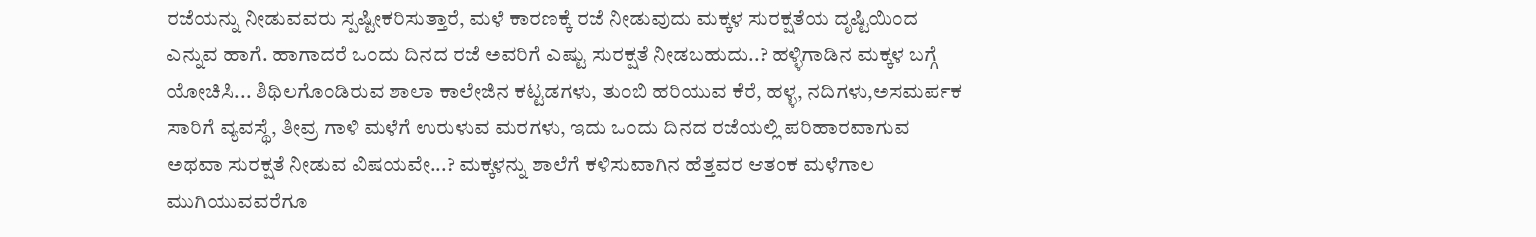ರಜೆಯನ್ನು ನೀಡುವವರು ಸ್ಪಷ್ಟೀಕರಿಸುತ್ತಾರೆ, ಮಳೆ ಕಾರಣಕ್ಕೆ ರಜೆ ನೀಡುವುದು ಮಕ್ಕಳ ಸುರಕ್ಷತೆಯ ದೃಷ್ಟಿಯಿಂದ ಎನ್ನುವ ಹಾಗೆ. ಹಾಗಾದರೆ ಒಂದು ದಿನದ ರಜೆ ಅವರಿಗೆ ಎಷ್ಟು ಸುರಕ್ಷತೆ ನೀಡಬಹುದು..? ಹಳ್ಳಿಗಾಡಿನ ಮಕ್ಕಳ ಬಗ್ಗೆ ಯೋಚಿಸಿ... ಶಿಥಿಲಗೊಂಡಿರುವ ಶಾಲಾ ಕಾಲೇಜಿನ ಕಟ್ಟಡಗಳು, ತುಂಬಿ ಹರಿಯುವ ಕೆರೆ, ಹಳ್ಳ, ನದಿಗಳು,ಅಸಮರ್ಪಕ ಸಾರಿಗೆ ವ್ಯವಸ್ಥೆ, ತೀವ್ರ ಗಾಳಿ ಮಳೆಗೆ ಉರುಳುವ ಮರಗಳು, ಇದು ಒಂದು ದಿನದ ರಜೆಯಲ್ಲಿ ಪರಿಹಾರವಾಗುವ ಅಥವಾ ಸುರಕ್ಷತೆ ನೀಡುವ ವಿಷಯವೇ...? ಮಕ್ಕಳನ್ನು ಶಾಲೆಗೆ ಕಳಿಸುವಾಗಿನ ಹೆತ್ತವರ ಆತಂಕ ಮಳೆಗಾಲ ಮುಗಿಯುವವರೆಗೂ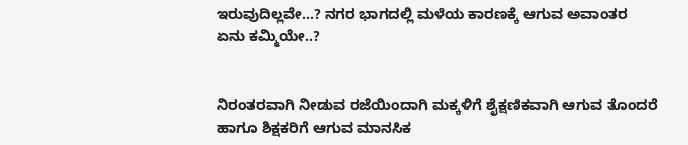ಇರುವುದಿಲ್ಲವೇ...? ನಗರ ಭಾಗದಲ್ಲಿ ಮಳೆಯ ಕಾರಣಕ್ಕೆ ಆಗುವ ಅವಾಂತರ ಏನು ಕಮ್ಮಿಯೇ..?


ನಿರಂತರವಾಗಿ ನೀಡುವ ರಜೆಯಿಂದಾಗಿ ಮಕ್ಕಳಿಗೆ ಶೈಕ್ಷಣಿಕವಾಗಿ ಆಗುವ ತೊಂದರೆ ಹಾಗೂ ಶಿಕ್ಷಕರಿಗೆ ಆಗುವ ಮಾನಸಿಕ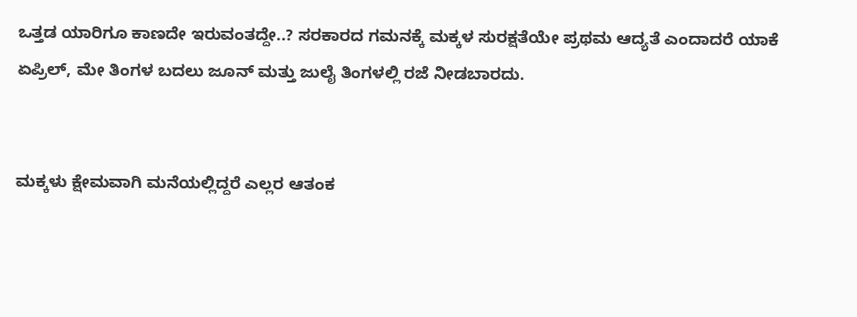ಒತ್ತಡ ಯಾರಿಗೂ ಕಾಣದೇ ಇರುವಂತದ್ದೇ..? ಸರಕಾರದ ಗಮನಕ್ಕೆ ಮಕ್ಕಳ ಸುರಕ್ಷತೆಯೇ ಪ್ರಥಮ ಆದ್ಯತೆ ಎಂದಾದರೆ ಯಾಕೆ ಏಪ್ರಿಲ್, ಮೇ ತಿಂಗಳ ಬದಲು ಜೂನ್ ಮತ್ತು ಜುಲೈ ತಿಂಗಳಲ್ಲಿ ರಜೆ ನೀಡಬಾರದು.


ಮಕ್ಕಳು ಕ್ಷೇಮವಾಗಿ ಮನೆಯಲ್ಲಿದ್ದರೆ ಎಲ್ಲರ ಆತಂಕ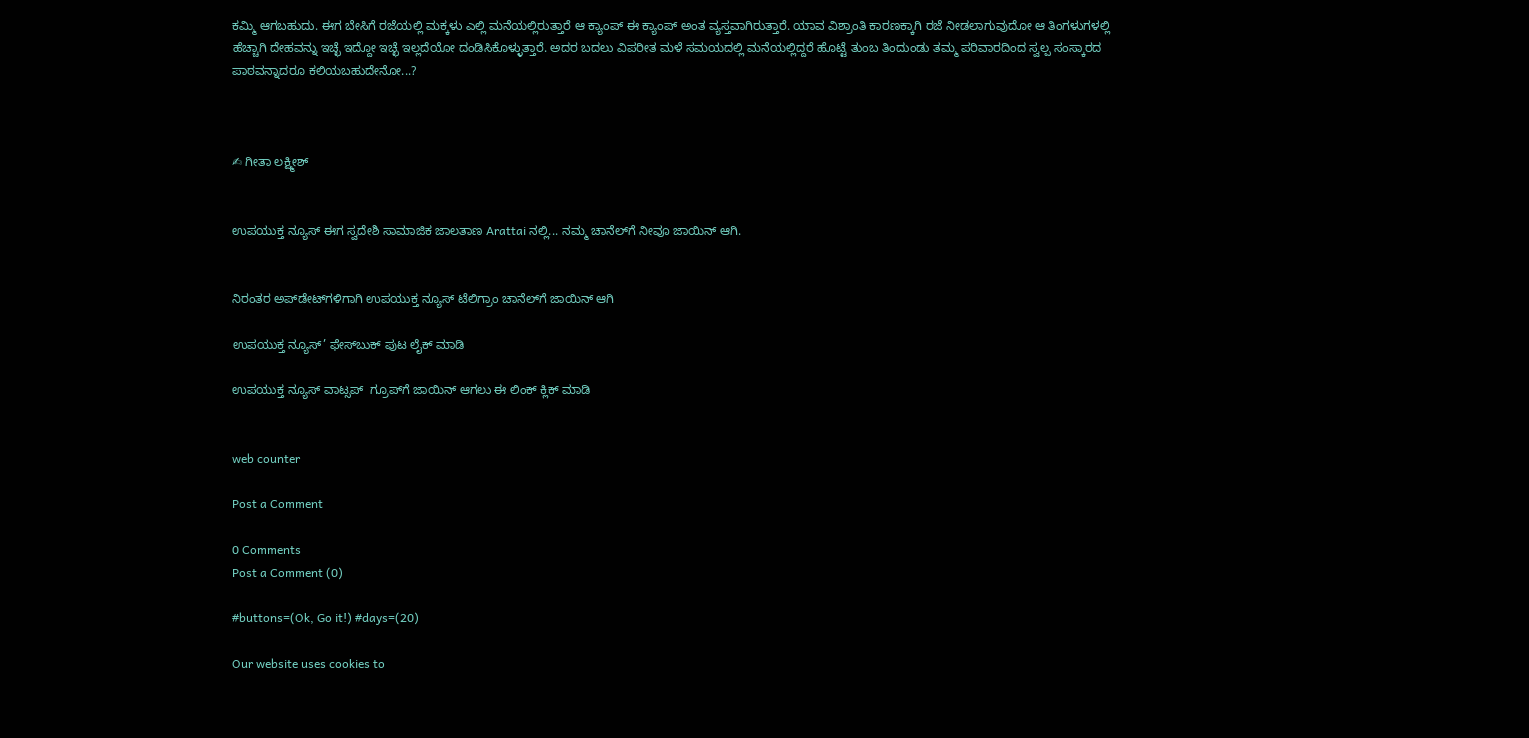ಕಮ್ಮಿ ಆಗಬಹುದು. ಈಗ ಬೇಸಿಗೆ ರಜೆಯಲ್ಲಿ ಮಕ್ಕಳು ಎಲ್ಲಿ ಮನೆಯಲ್ಲಿರುತ್ತಾರೆ ಆ ಕ್ಯಾಂಪ್ ಈ ಕ್ಯಾಂಪ್ ಅಂತ ವ್ಯಸ್ತವಾಗಿರುತ್ತಾರೆ. ಯಾವ ವಿಶ್ರಾಂತಿ ಕಾರಣಕ್ಕಾಗಿ ರಜೆ ನೀಡಲಾಗುವುದೋ ಆ ತಿಂಗಳುಗಳಲ್ಲಿ ಹೆಚ್ಚಾಗಿ ದೇಹವನ್ನು ಇಚ್ಛೆ ಇದ್ದೋ ಇಚ್ಛೆ ಇಲ್ಲದೆಯೋ ದಂಡಿಸಿಕೊಳ್ಳುತ್ತಾರೆ. ಅದರ ಬದಲು ವಿಪರೀತ ಮಳೆ ಸಮಯದಲ್ಲಿ ಮನೆಯಲ್ಲಿದ್ದರೆ ಹೊಟ್ಟೆ ತುಂಬ ತಿಂದುಂಡು ತಮ್ಮ ಪರಿವಾರದಿಂದ ಸ್ವಲ್ಪ ಸಂಸ್ಕಾರದ ಪಾಠವನ್ನಾದರೂ ಕಲಿಯಬಹುದೇನೋ...?



✍ ಗೀತಾ ಲಕ್ಷ್ಮೀಶ್


ಉಪಯುಕ್ತ ನ್ಯೂಸ್ ಈಗ ಸ್ವದೇಶಿ ಸಾಮಾಜಿಕ ಜಾಲತಾಣ Arattai ನಲ್ಲಿ... ನಮ್ಮ ಚಾನೆಲ್‌ಗೆ ನೀವೂ ಜಾಯಿನ್ ಆಗಿ.


ನಿರಂತರ ಅಪ್‌ಡೇಟ್‌ಗಳಿಗಾಗಿ ಉಪಯುಕ್ತ ನ್ಯೂಸ್‌ ಟೆಲಿಗ್ರಾಂ ಚಾನೆಲ್‌ಗೆ ಜಾಯಿನ್‌ ಆಗಿ

ಉಪಯುಕ್ತ ನ್ಯೂಸ್‌’ ಫೇಸ್‌ಬುಕ್ ಪುಟ ಲೈಕ್ ಮಾಡಿ

ಉಪಯುಕ್ತ ನ್ಯೂಸ್‌ ವಾಟ್ಸಪ್‌  ಗ್ರೂಪ್‌ಗೆ ಜಾಯಿನ್ ಆಗಲು ಈ ಲಿಂಕ್ ಕ್ಲಿಕ್ ಮಾಡಿ


web counter

Post a Comment

0 Comments
Post a Comment (0)

#buttons=(Ok, Go it!) #days=(20)

Our website uses cookies to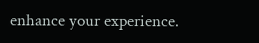enhance your experience.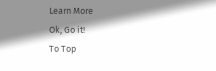Learn More
Ok, Go it!
To Top